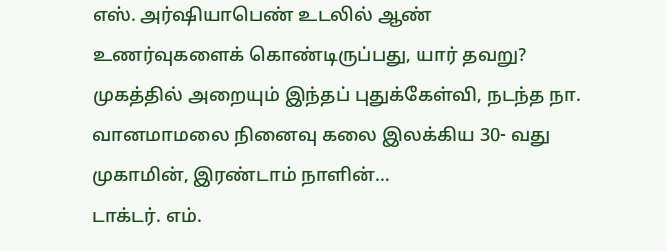எஸ். அர்ஷியாபெண் உடலில் ஆண் உணர்வுகளைக் கொண்டிருப்பது, யார் தவறு? முகத்தில் அறையும் இந்தப் புதுக்கேள்வி, நடந்த நா. வானமாமலை நினைவு கலை இலக்கிய 30- வது முகாமின், இரண்டாம் நாளின்…
டாக்டர். எம்.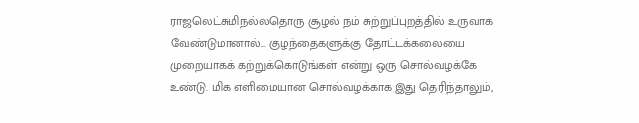ராஜலெட்சுமிநல்லதொரு சூழல் நம் சுற்றுப்புறத்தில் உருவாக வேண்டுமானால்... குழந்தைகளுக்கு தோட்டக்கலையை முறையாகக் கற்றுக்கொடுங்கள் என்று ஒரு சொல்வழக்கே உண்டு. மிக எளிமையான சொல்வழக்காக இது தெரிந்தாலும்,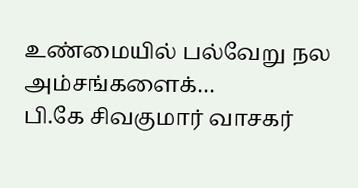உண்மையில் பல்வேறு நல அம்சங்களைக்…
பி.கே சிவகுமார் வாசகர்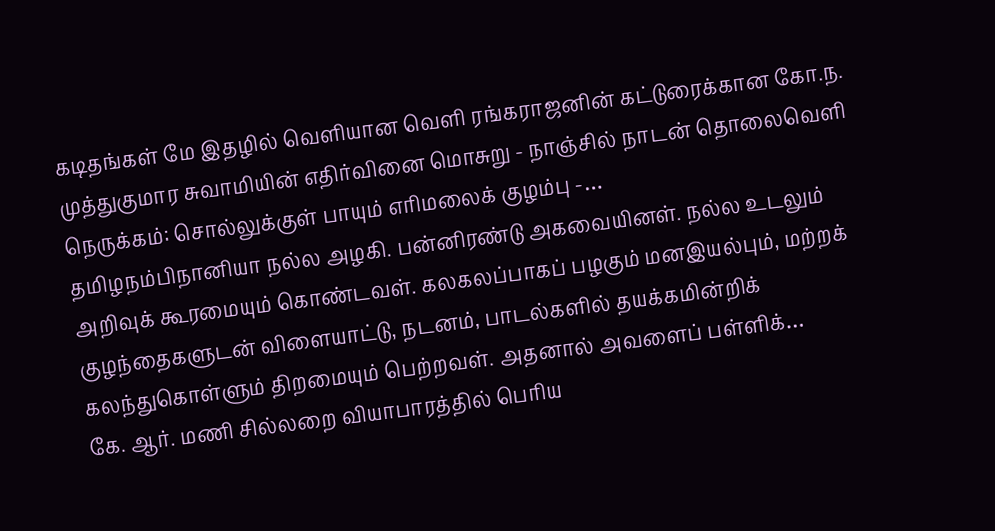கடிதங்கள் மே இதழில் வெளியான வெளி ரங்கராஜனின் கட்டுரைக்கான கோ.ந. முத்துகுமார சுவாமியின் எதிர்வினை மொசுறு - நாஞ்சில் நாடன் தொலைவெளி நெருக்கம்: சொல்லுக்குள் பாயும் எரிமலைக் குழம்பு -…
தமிழநம்பிநானியா நல்ல அழகி. பன்னிரண்டு அகவையினள். நல்ல உடலும் அறிவுக் கூரமையும் கொண்டவள். கலகலப்பாகப் பழகும் மனஇயல்பும், மற்றக் குழந்தைகளுடன் விளையாட்டு, நடனம், பாடல்களில் தயக்கமின்றிக் கலந்துகொள்ளும் திறமையும் பெற்றவள். அதனால் அவளைப் பள்ளிக்…
கே. ஆர். மணி சில்லறை வியாபாரத்தில் பெரிய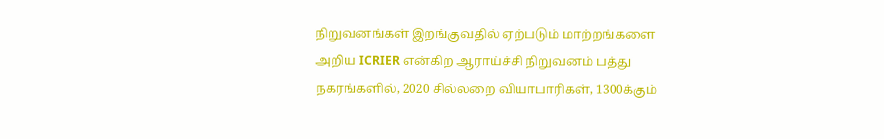நிறுவனங்கள் இறங்குவதில் ஏற்படும் மாற்றங்களை அறிய ICRIER என்கிற ஆராய்ச்சி நிறுவனம் பத்து நகரங்களில், 2020 சில்லறை வியாபாரிகள், 1300க்கும்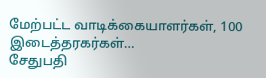மேற்பட்ட வாடிக்கையாளர்கள், 100 இடைத்தரகர்கள்…
சேதுபதி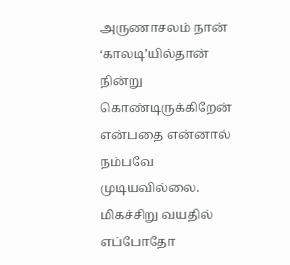அருணாசலம் நான் ‘காலடி’யில்தான் நின்று கொண்டிருக்கிறேன் என்பதை என்னால் நம்பவே முடியவில்லை. மிகச்சிறு வயதில் எப்போதோ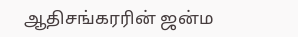ஆதிசங்கரரின் ஜன்ம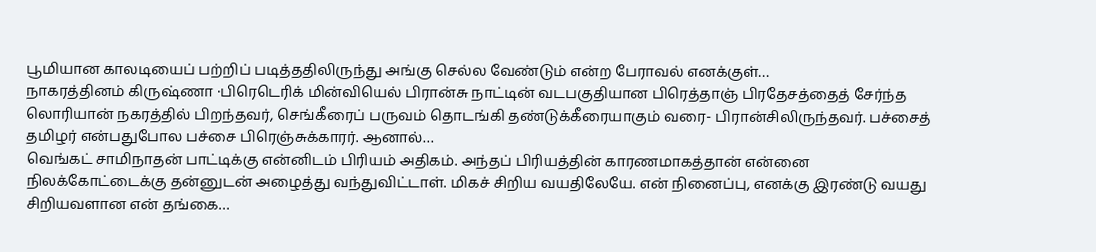பூமியான காலடியைப் பற்றிப் படித்ததிலிருந்து அங்கு செல்ல வேண்டும் என்ற பேராவல் எனக்குள்…
நாகரத்தினம் கிருஷ்ணா ·பிரெடெரிக் மின்வியெல் பிரான்சு நாட்டின் வடபகுதியான பிரெத்தாஞ் பிரதேசத்தைத் சேர்ந்த லொரியான் நகரத்தில் பிறந்தவர், செங்கீரைப் பருவம் தொடங்கி தண்டுக்கீரையாகும் வரை- பிரான்சிலிருந்தவர். பச்சைத் தமிழர் என்பதுபோல பச்சை பிரெஞ்சுக்காரர். ஆனால்…
வெங்கட் சாமிநாதன் பாட்டிக்கு என்னிடம் பிரியம் அதிகம். அந்தப் பிரியத்தின் காரணமாகத்தான் என்னை நிலக்கோட்டைக்கு தன்னுடன் அழைத்து வந்துவிட்டாள். மிகச் சிறிய வயதிலேயே. என் நினைப்பு, எனக்கு இரண்டு வயது சிறியவளான என் தங்கை…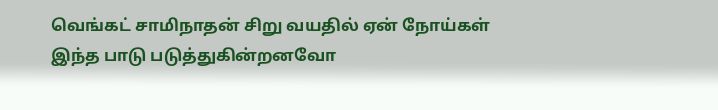வெங்கட் சாமிநாதன் சிறு வயதில் ஏன் நோய்கள் இந்த பாடு படுத்துகின்றனவோ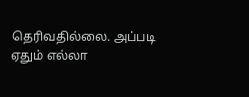தெரிவதில்லை. அப்படி ஏதும் எல்லா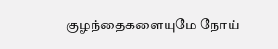குழந்தைகளையுமே நோய்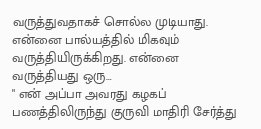வருத்துவதாகச் சொல்ல முடியாது. என்னை பால்யத்தில் மிகவும் வருத்தியிருக்கிறது. என்னை வருத்தியது ஒரு…
" என் அப்பா அவரது கழகப் பணத்திலிருந்து குருவி மாதிரி சேர்த்து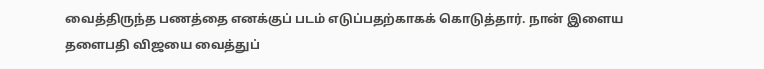வைத்திருந்த பணத்தை எனக்குப் படம் எடுப்பதற்காகக் கொடுத்தார். நான் இளைய தளைபதி விஜயை வைத்துப்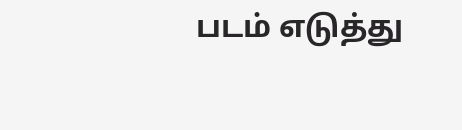படம் எடுத்து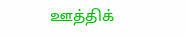ஊத்திக்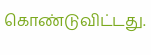கொண்டுவிட்டது.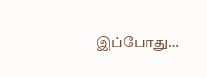இப்போது…